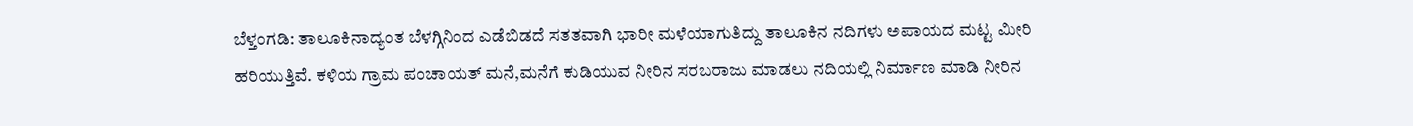ಬೆಳ್ತಂಗಡಿ: ತಾಲೂಕಿನಾದ್ಯಂತ ಬೆಳಗ್ಗಿನಿಂದ ಎಡೆಬಿಡದೆ ಸತತವಾಗಿ ಭಾರೀ ಮಳೆಯಾಗುತಿದ್ದು ತಾಲೂಕಿನ ನದಿಗಳು ಅಪಾಯದ ಮಟ್ಟ ಮೀರಿ ಹರಿಯುತ್ತಿವೆ. ಕಳಿಯ ಗ್ರಾಮ ಪಂಚಾಯತ್ ಮನೆ,ಮನೆಗೆ ಕುಡಿಯುವ ನೀರಿನ ಸರಬರಾಜು ಮಾಡಲು ನದಿಯಲ್ಲಿ ನಿರ್ಮಾಣ ಮಾಡಿ ನೀರಿನ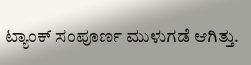ಟ್ಯಾಂಕ್ ಸಂಪೂರ್ಣ ಮುಳುಗಡೆ ಆಗಿತ್ತು.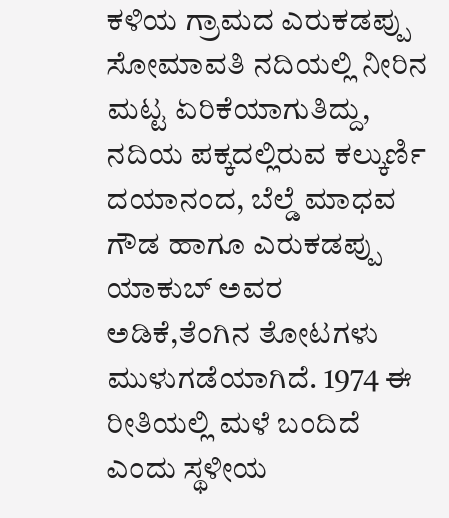ಕಳಿಯ ಗ್ರಾಮದ ಎರುಕಡಪ್ಪು ಸೋಮಾವತಿ ನದಿಯಲ್ಲಿ ನೀರಿನ ಮಟ್ಟ ಏರಿಕೆಯಾಗುತಿದ್ದು, ನದಿಯ ಪಕ್ಕದಲ್ಲಿರುವ ಕಲ್ಕುರ್ಣಿ ದಯಾನಂದ, ಬೆಲ್ಡೆ ಮಾಧವ ಗೌಡ ಹಾಗೂ ಎರುಕಡಪ್ಪು ಯಾಕುಬ್ ಅವರ ಅಡಿಕೆ,ತೆಂಗಿನ ತೋಟಗಳು ಮುಳುಗಡೆಯಾಗಿದೆ. 1974 ಈ ರೀತಿಯಲ್ಲಿ ಮಳೆ ಬಂದಿದೆ ಎಂದು ಸ್ಥಳೀಯ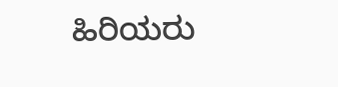ಹಿರಿಯರು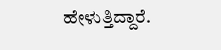ಹೇಳುತ್ತಿದ್ದಾರೆ.